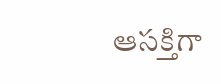ఆసక్తిగా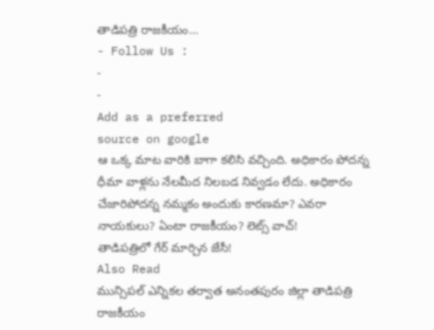తాడిపత్రి రాజకీయం…
- Follow Us :
-
-
Add as a preferred
source on google
ఆ ఒక్క మాట వారికి బాగా కలిసి వచ్చింది. అధికారం పోదన్న ధీమా వాళ్లను నేలమీద నిలబడ నివ్వడం లేదు. అధికారం చేజారిపోదన్న నమ్మకం అందుకు కారణమా? ఎవరా నాయకులు? ఏంటా రాజకీయం? లెట్స్ వాచ్!
తాడిపత్రిలో గేర్ మార్చిన జేసీ!
Also Read
మున్సిపల్ ఎన్నికల తర్వాత అనంతపురం జిల్లా తాడిపత్రి రాజకీయం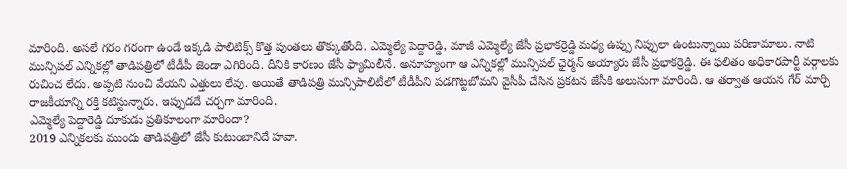మారింది. అసలే గరం గరంగా ఉండే ఇక్కడి పాలిటిక్స్ కొత్త పుంతలు తొక్కుతోంది. ఎమ్మెల్యే పెద్దారెడ్డి, మాజీ ఎమ్మెల్యే జేసీ ప్రభాకర్రెడ్డి మధ్య ఉప్పు నిప్పులా ఉంటున్నాయి పరిణామాలు. నాటి మున్సిపల్ ఎన్నికల్లో తాడిపత్రిలో టీడీపీ జెండా ఎగిరింది. దీనికి కారణం జేసీ ఫ్యామిలీనే. అనూహ్యంగా ఆ ఎన్నికల్లో మున్సిపల్ ఛైర్మన్ అయ్యారు జేసీ ప్రభాకర్రెడ్డి. ఈ ఫలితం అధికారపార్టీ వర్గాలకు రుచించ లేదు. అప్పటి నుంచి వేయని ఎత్తులు లేవు. అయితే తాడిపత్రి మున్సిపాలిటీలో టీడీపీని పడగొట్టబోమని వైసీపీ చేసిన ప్రకటన జేసీకి అలుసుగా మారింది. ఆ తర్వాత ఆయన గేర్ మార్చి రాజకీయాన్ని రక్తి కటిస్టున్నారు. ఇప్పుడదే చర్చగా మారింది.
ఎమ్మెల్యే పెద్దారెడ్డి దూకుడు ప్రతికూలంగా మారిందా?
2019 ఎన్నికలకు ముందు తాడిపత్రిలో జేసీ కుటుంబానిదే హవా.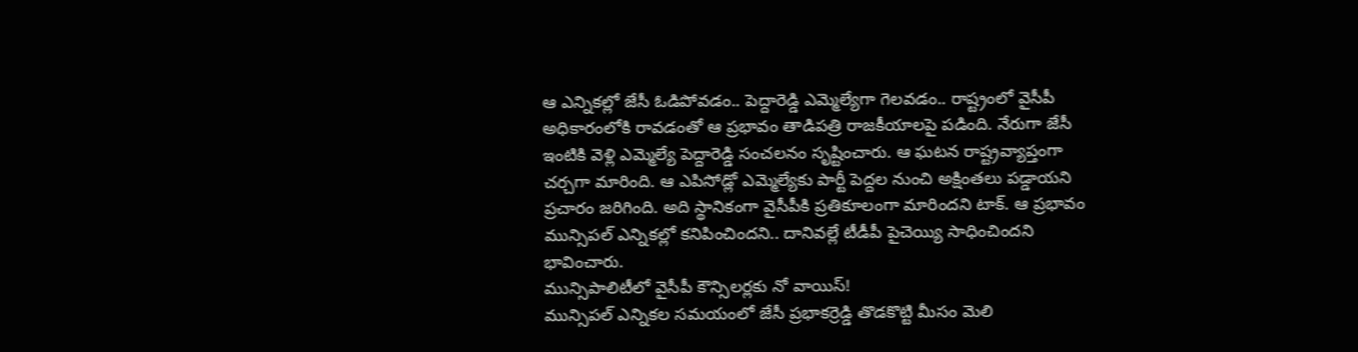ఆ ఎన్నికల్లో జేసీ ఓడిపోవడం.. పెద్దారెడ్డి ఎమ్మెల్యేగా గెలవడం.. రాష్ట్రంలో వైసీపీ అధికారంలోకి రావడంతో ఆ ప్రభావం తాడిపత్రి రాజకీయాలపై పడింది. నేరుగా జేసీ ఇంటికి వెళ్లి ఎమ్మెల్యే పెద్దారెడ్డి సంచలనం సృష్టించారు. ఆ ఘటన రాష్ట్రవ్యాప్తంగా చర్చగా మారింది. ఆ ఎపిసోడ్లో ఎమ్మెల్యేకు పార్టీ పెద్దల నుంచి అక్షింతలు పడ్డాయని ప్రచారం జరిగింది. అది స్థానికంగా వైసీపీకి ప్రతికూలంగా మారిందని టాక్. ఆ ప్రభావం మున్సిపల్ ఎన్నికల్లో కనిపించిందని.. దానివల్లే టీడీపీ పైచెయ్యి సాధించిందని భావించారు.
మున్సిపాలిటీలో వైసీపీ కౌన్సిలర్లకు నో వాయిస్!
మున్సిపల్ ఎన్నికల సమయంలో జేసీ ప్రభాకర్రెడ్డి తొడకొట్టి మీసం మెలి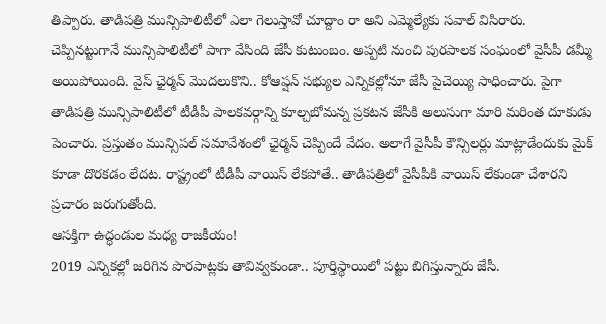తిప్పారు. తాడిపత్రి మున్సిపాలిటీలో ఎలా గెలుస్తావో చూద్దాం రా అని ఎమ్మెల్యేకు సవాల్ విసిరారు. చెప్పినట్టుగానే మున్సిపాలిటీలో పాగా వేసింది జేసీ కుటుంబం. అప్పటి నుంచి పురపాలక సంఘంలో వైసీపీ డమ్మీ అయిపోయింది. వైస్ ఛైర్మన్ మొదలుకొని.. కోఆప్షన్ సభ్యుల ఎన్నికల్లోనూ జేసీ పైచెయ్యి సాధించారు. పైగా తాడిపత్రి మున్సిపాలిటీలో టీడీపీ పాలకవర్గాన్ని కూల్చబోమన్న ప్రకటన జేసీకి అలుసుగా మారి మరింత దూకుడు పెంచారు. ప్రస్తుతం మున్సిపల్ సమావేశంలో ఛైర్మన్ చెప్పిందే వేదం. అలాగే వైసీపీ కౌన్సిలర్లు మాట్లాడేందుకు మైక్ కూడా దొరకడం లేదట. రాష్ట్రంలో టీడీపీ వాయిస్ లేకపోతే.. తాడిపత్రిలో వైసీపీకి వాయిస్ లేకుండా చేశారని ప్రచారం జరుగుతోంది.
ఆసక్తిగా ఉద్ధండుల మధ్య రాజకీయం!
2019 ఎన్నికల్లో జరిగిన పొరపాట్లకు తావివ్వకుండా.. పూర్తిస్థాయిలో పట్టు బిగిస్తున్నారు జేసీ.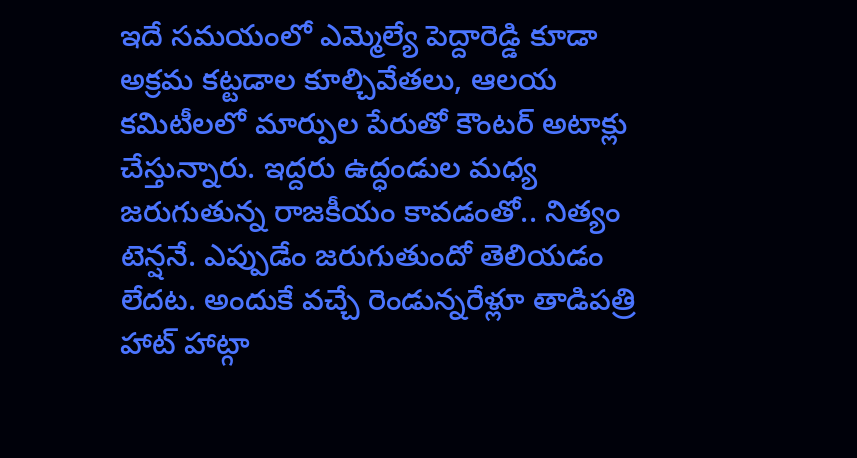ఇదే సమయంలో ఎమ్మెల్యే పెద్దారెడ్డి కూడా అక్రమ కట్టడాల కూల్చివేతలు, ఆలయ కమిటీలలో మార్పుల పేరుతో కౌంటర్ అటాక్లు చేస్తున్నారు. ఇద్దరు ఉద్ధండుల మధ్య జరుగుతున్న రాజకీయం కావడంతో.. నిత్యం టెన్షనే. ఎప్పుడేం జరుగుతుందో తెలియడం లేదట. అందుకే వచ్చే రెండున్నరేళ్లూ తాడిపత్రి హాట్ హాట్గా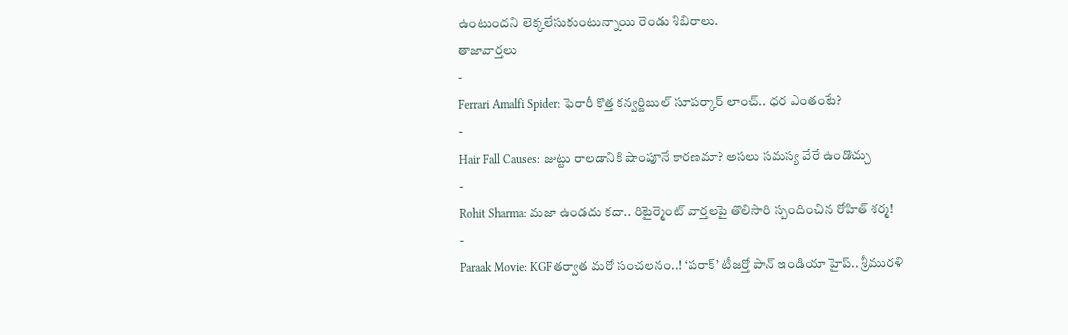ఉంటుందని లెక్కలేసుకుంటున్నాయి రెండు శిబిరాలు.
తాజావార్తలు
-
Ferrari Amalfi Spider: ఫెరారీ కొత్త కన్వర్టిబుల్ సూపర్కార్ లాంచ్.. ధర ఎంతంటే?
-
Hair Fall Causes: జుట్టు రాలడానికి షాంపూనే కారణమా? అసలు సమస్య వేరే ఉండొచ్చు
-
Rohit Sharma: మజా ఉండదు కదా.. రిటైర్మెంట్ వార్తలపై తొలిసారి స్పందించిన రోహిత్ శర్మ!
-
Paraak Movie: KGFతర్వాత మరో సంచలనం..! ‘పరాక్’ టీజర్తో పాన్ ఇండియా హైప్.. శ్రీమురళి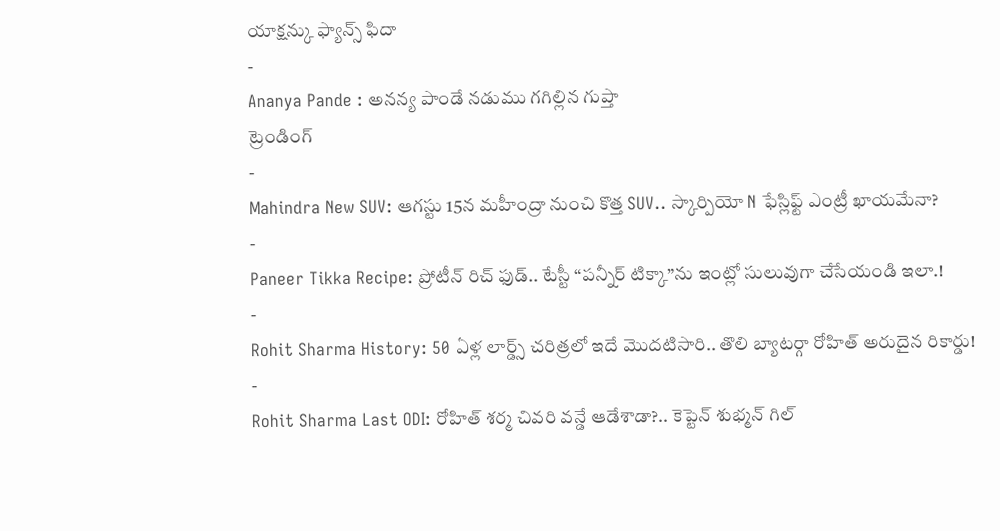యాక్షన్కు ఫ్యాన్స్ ఫిదా
-
Ananya Pande : అనన్య పాండే నడుము గగిల్లిన గుప్తా
ట్రెండింగ్
-
Mahindra New SUV: ఆగస్టు 15న మహీంద్రా నుంచి కొత్త SUV.. స్కార్పియో N ఫేస్లిఫ్ట్ ఎంట్రీ ఖాయమేనా?
-
Paneer Tikka Recipe: ప్రోటీన్ రిచ్ ఫుడ్.. టేస్టీ “పన్నీర్ టిక్కా”ను ఇంట్లో సులువుగా చేసేయండి ఇలా.!
-
Rohit Sharma History: 50 ఏళ్ల లార్డ్స్ చరిత్రలో ఇదే మొదటిసారి.. తొలి బ్యాటర్గా రోహిత్ అరుదైన రికార్డు!
-
Rohit Sharma Last ODI: రోహిత్ శర్మ చివరి వన్డే ఆడేశాడా?.. కెప్టెన్ శుభ్మన్ గిల్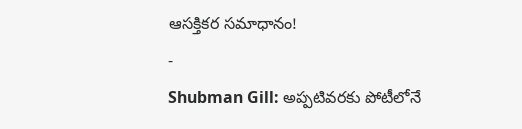ఆసక్తికర సమాధానం!
-
Shubman Gill: అప్పటివరకు పోటీలోనే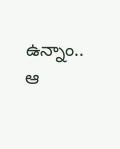ఉన్నాం.. ఆ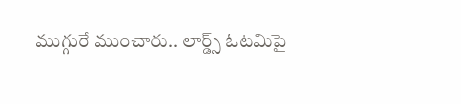ముగ్గురే ముంచారు.. లార్డ్స్ ఓటమిపై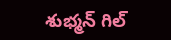శుభ్మన్ గిల్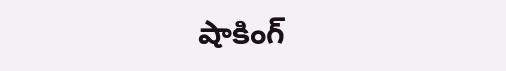షాకింగ్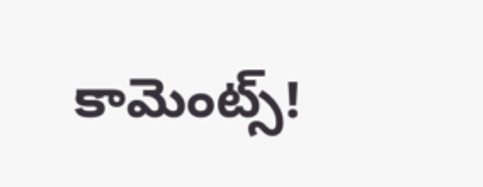కామెంట్స్!